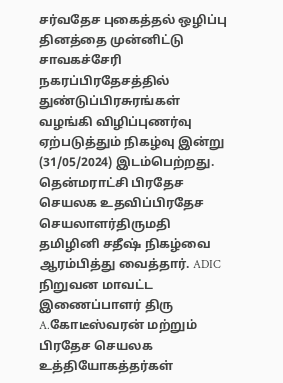சர்வதேச புகைத்தல் ஒழிப்பு தினத்தை முன்னிட்டு சாவகச்சேரி நகரப்பிரதேசத்தில் துண்டுப்பிரசுரங்கள் வழங்கி விழிப்புணர்வு ஏற்படுத்தும் நிகழ்வு இன்று (31/05/2024) இடம்பெற்றது. தென்மராட்சி பிரதேச செயலக உதவிப்பிரதேச செயலாளர்திருமதி தமிழினி சதீஷ் நிகழ்வை ஆரம்பித்து வைத்தார். ADIC நிறுவன மாவட்ட இணைப்பாளர் திரு A.கோடீஸ்வரன் மற்றும் பிரதேச செயலக உத்தியோகத்தர்கள்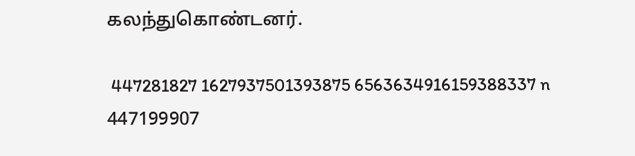கலந்துகொண்டனர்.

 447281827 1627937501393875 6563634916159388337 n  447199907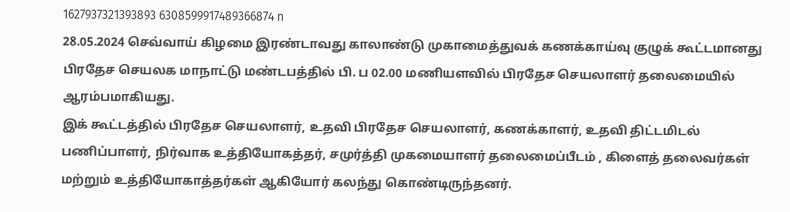1627937321393893 6308599917489366874 n
28.05.2024 செவ்வாய் கிழமை இரண்டாவது காலாண்டு முகாமைத்துவக் கணக்காய்வு குழுக் கூட்டமானது பிரதேச செயலக மாநாட்டு மண்டபத்தில் பி. ப 02.00 மணியளவில் பிரதேச செயலாளர் தலைமையில் ஆரம்பமாகியது.
இக் கூட்டத்தில் பிரதேச செயலாளர், உதவி பிரதேச செயலாளர், கணக்காளர், உதவி திட்டமிடல் பணிப்பாளர், நிர்வாக உத்தியோகத்தர், சமுர்த்தி முகமையாளர் தலைமைப்பீடம் , கிளைத் தலைவர்கள் மற்றும் உத்தியோகாத்தர்கள் ஆகியோர் கலந்து கொண்டிருந்தனர்.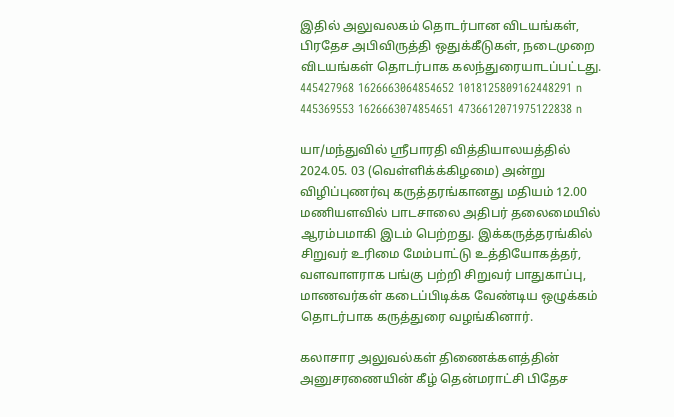இதில் அலுவலகம் தொடர்பான விடயங்கள், பிரதேச அபிவிருத்தி ஒதுக்கீடுகள், நடைமுறை விடயங்கள் தொடர்பாக கலந்துரையாடப்பட்டது.
445427968 1626663064854652 1018125809162448291 n  445369553 1626663074854651 4736612071975122838 n

யா/மந்துவில் ஸ்ரீபாரதி வித்தியாலயத்தில் 2024.05. 03 (வெள்ளிக்க்கிழமை) அன்று விழிப்புணர்வு கருத்தரங்கானது மதியம் 12.00 மணியளவில் பாடசாலை அதிபர் தலைமையில் ஆரம்பமாகி இடம் பெற்றது. இக்கருத்தரங்கில் சிறுவர் உரிமை மேம்பாட்டு உத்தியோகத்தர், வளவாளராக பங்கு பற்றி சிறுவர் பாதுகாப்பு, மாணவர்கள் கடைப்பிடிக்க வேண்டிய ஒழுக்கம் தொடர்பாக கருத்துரை வழங்கினார்.

கலாசார அலுவல்கள் திணைக்களத்தின் அனுசரணையின் கீழ் தென்மராட்சி பிதேச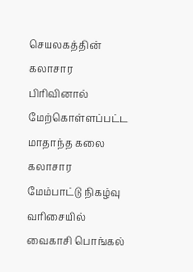செயலகத்தின் கலாசார பிரிவினால் மேற்கொள்ளப்பட்ட மாதாந்த கலை கலாசார மேம்பாட்டு நிகழ்வு வரிசையில் வைகாசி பொங்கல்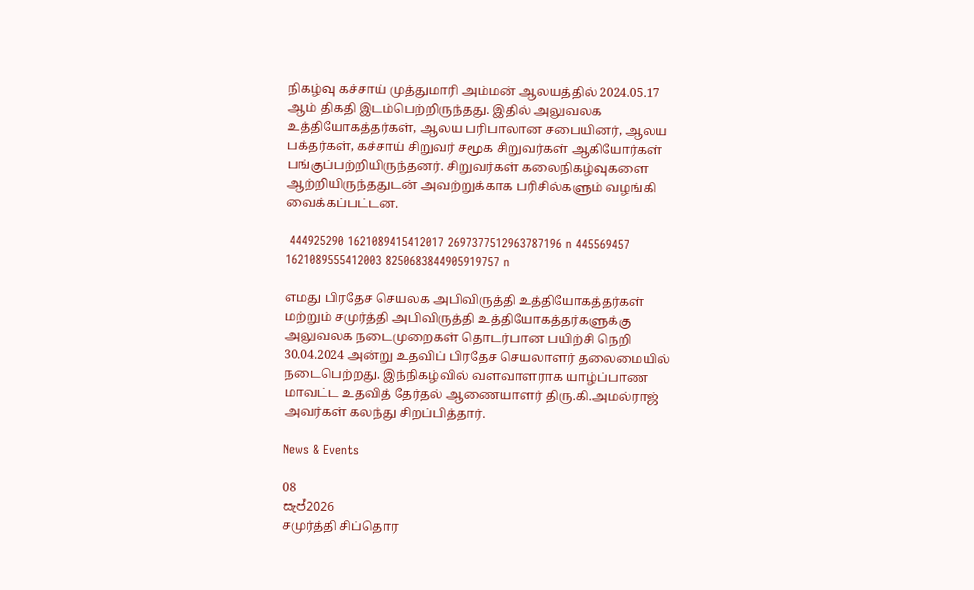நிகழ்வு கச்சாய் முத்துமாரி அம்மன் ஆலயத்தில் 2024.05.17 ஆம் திகதி இடம்பெற்றிருந்தது. இதில் அலுவலக உத்தியோகத்தர்கள், ஆலய பரிபாலான சபையினர், ஆலய பக்தர்கள், கச்சாய் சிறுவர் சமூக சிறுவர்கள் ஆகியோர்கள் பங்குப்பற்றியிருந்தனர். சிறுவர்கள் கலைநிகழ்வுகளை ஆற்றியிருந்ததுடன் அவற்றுக்காக பரிசில்களும் வழங்கி வைக்கப்பட்டன.

 444925290 1621089415412017 2697377512963787196 n 445569457 1621089555412003 8250683844905919757 n

எமது பிரதேச செயலக அபிவிருத்தி உத்தியோகத்தர்கள் மற்றும் சமுர்த்தி அபிவிருத்தி உத்தியோகத்தர்களுக்கு அலுவலக நடைமுறைகள் தொடர்பான பயிற்சி நெறி 30.04.2024 அன்று உதவிப் பிரதேச செயலாளர் தலைமையில் நடைபெற்றது. இந்நிகழ்வில் வளவாளராக யாழ்ப்பாண மாவட்ட உதவித் தேர்தல் ஆணையாளர் திரு.கி.அமல்ராஜ் அவர்கள் கலந்து சிறப்பித்தார்.

News & Events

08
සැප්2026
சமுர்த்தி சிப்தொர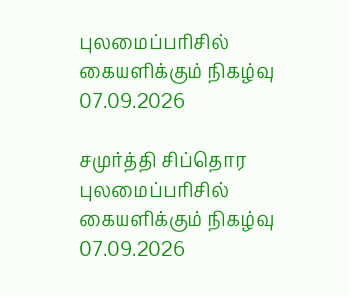புலமைப்பரிசில் கையளிக்கும் நிகழ்வு 07.09.2026

சமுர்த்தி சிப்தொர புலமைப்பரிசில் கையளிக்கும் நிகழ்வு 07.09.2026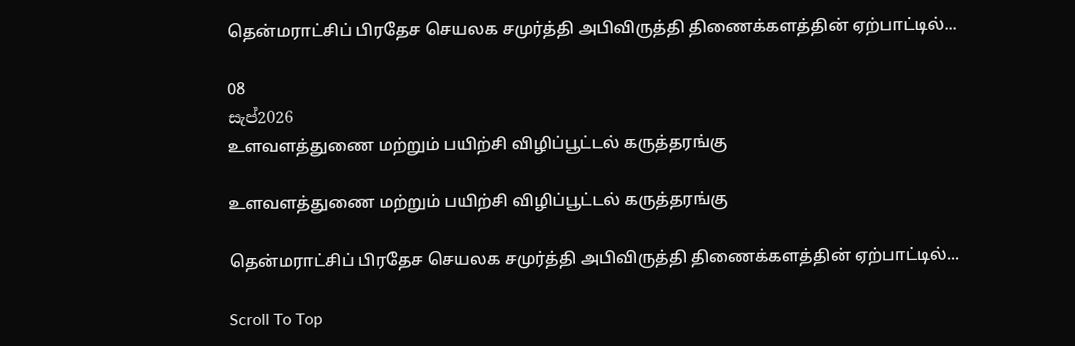தென்மராட்சிப் பிரதேச செயலக சமுர்த்தி அபிவிருத்தி திணைக்களத்தின் ஏற்பாட்டில்...

08
සැප්2026
உளவளத்துணை மற்றும் பயிற்சி விழிப்பூட்டல் கருத்தரங்கு

உளவளத்துணை மற்றும் பயிற்சி விழிப்பூட்டல் கருத்தரங்கு

தென்மராட்சிப் பிரதேச செயலக சமுர்த்தி அபிவிருத்தி திணைக்களத்தின் ஏற்பாட்டில்...

Scroll To Top